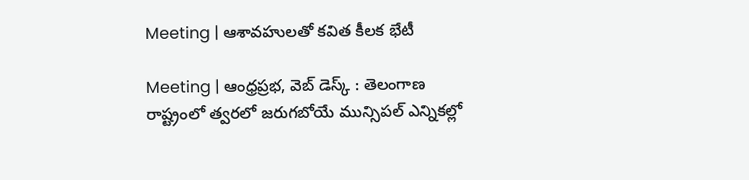Meeting | ఆశావహులతో కవిత కీలక భేటీ

Meeting | ఆంధ్రప్రభ, వెబ్ డెస్క్ : తెలంగాణ రాష్ట్రంలో త్వరలో జరుగబోయే మున్సిపల్ ఎన్నికల్లో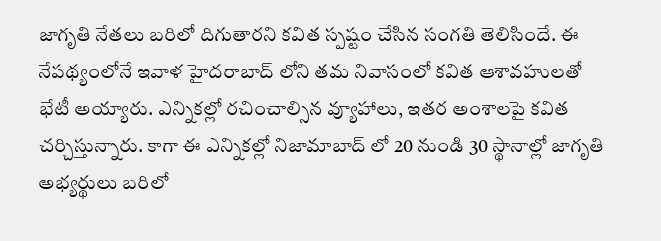జాగృతి నేతలు బరిలో దిగుతారని కవిత స్పష్టం చేసిన సంగతి తెలిసిందే. ఈ నేపథ్యంలోనే ఇవాళ హైదరాబాద్ లోని తమ నివాసంలో కవిత ఆశావహులతో భేటీ అయ్యారు. ఎన్నికల్లో రచించాల్సిన వ్యూహాలు, ఇతర అంశాలపై కవిత చర్చిస్తున్నారు. కాగా ఈ ఎన్నికల్లో నిజామాబాద్ లో 20 నుండి 30 స్థానాల్లో జాగృతి అభ్యర్థులు బరిలో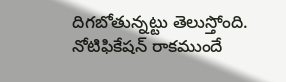దిగబోతున్నట్టు తెలుస్తోంది. నోటిఫికేషన్ రాకముందే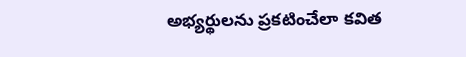అభ్యర్థులను ప్రకటించేలా కవిత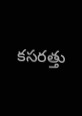కసరత్తు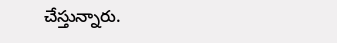చేస్తున్నారు.